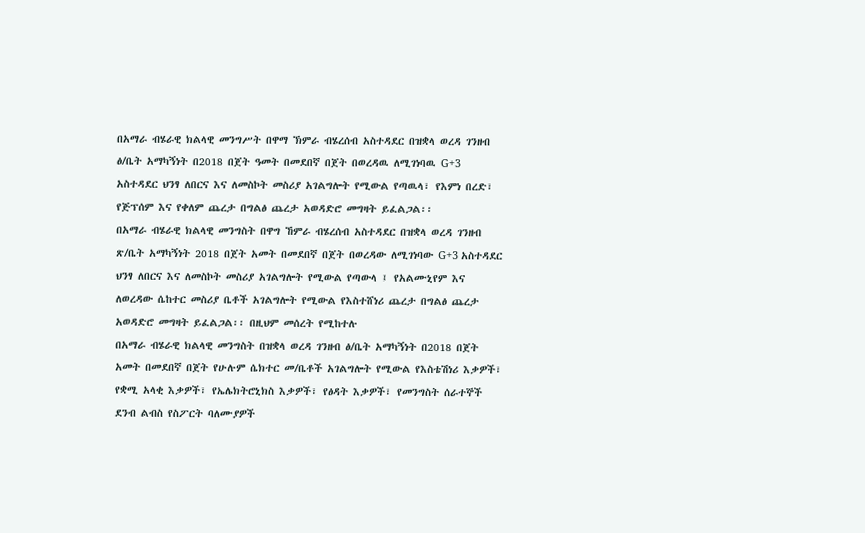በአማራ ብሄራዊ ክልላዊ መንግሥት በዋማ ኽምራ ብሄረሰብ አስተዳደር በዝቋላ ወረዳ ገንዘብ ፅ/ቤት አማካኝነት በ2018 በጀት ዓመት በመደበኛ በጀት በወረዳዉ ለሚገነባዉ G+3 አስተዳደር ህንፃ ለበርና እና ለመስኮት መስሪያ አገልግሎት የሚውል የጣዉላ፣ የእምነ በረድ፣ የጅፕሰም እና የቀለም ጨረታ በግልፅ ጨረታ አወዳድሮ መግዛት ይፈልጋል፡፡
በአማራ ብሄራዊ ክልላዊ መንግስት በዋግ ኸምራ ብሄረሰብ አስተዳደር በዝቋላ ወረዳ ገንዘብ ጽ/ቤት አማካኝነት 2018 በጀት አመት በመደበኛ በጀት በወረዳው ለሚገነባው G+3 አስተዳደር ህንፃ ለበርና እና ለመስኮት መስሪያ አገልግሎት የሚውል የጣውላ ፤ የአልሙኒየም እና ለወረዳው ሴከተር መስሪያ ቤቶች አገልግሎት የሚውል የእስተሸነሪ ጨረታ በግልፅ ጨረታ አወዳድሮ መግዛት ይፈልጋል፡፡ በዚህም መሰረት የሚከተሉ
በአማራ ብሄራዊ ክልላዊ መንግስት በዝቋላ ወረዳ ገንዘብ ፅ/ቤት አማካኝነት በ2018 በጀት አመት በመደበኛ በጀት የሁሉም ሴክተር መ/ቤቶች አገልግሎት የሚውል የእስቴሽነሪ እቃዎች፣ የቋሚ አላቂ እቃዎች፣ የኤሌክትሮኒክስ እቃዎች፣ የፅዳት እቃዎች፣ የመንግስት ሰራተኞች ደንብ ልብስ የስፖርት ባለሙያዎች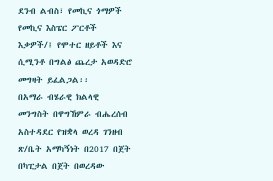ደንብ ልብስ፣ የመኪና ጎማዎች የመኪና እስፔር ፖርቶች እቃዎች/፤ የሞተር ዘይቶች እና ሲሚንቶ በግልፅ ጨረታ አወዳድሮ መግዛት ይፈልጋል፡፡
በአማራ ብሄራዊ ክልላዊ መንግስት በዋግኸምራ ብሔረሰብ አስተዳደር የዝቋላ ወረዳ ገንዘብ ጽ/ቤት አማካኝነት በ2017 በጀት በካፒታል በጀት በወረዳው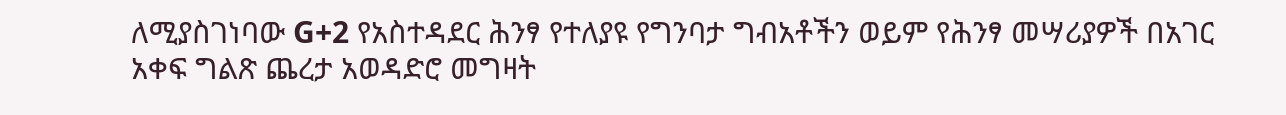ለሚያስገነባው G+2 የአስተዳደር ሕንፃ የተለያዩ የግንባታ ግብአቶችን ወይም የሕንፃ መሣሪያዎች በአገር አቀፍ ግልጽ ጨረታ አወዳድሮ መግዛት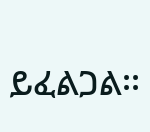ይፈልጋል፡፡